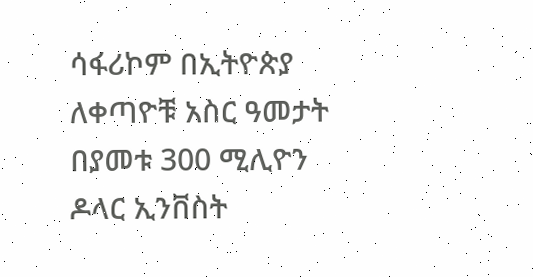ሳፋሪኮም በኢትዮጵያ ለቀጣዮቹ አስር ዓመታት በያመቱ 300 ሚሊዮን ዶላር ኢንቨስት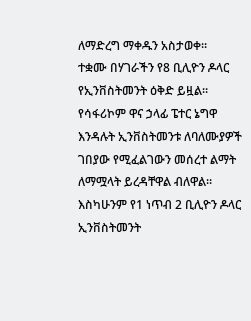ለማድረግ ማቀዱን አስታወቀ።
ተቋሙ በሃገራችን የ8 ቢሊዮን ዶላር የኢንቨስትመንት ዕቅድ ይዟል። የሳፋሪኮም ዋና ኃላፊ ፔተር ኔግዋ እንዳሉት ኢንቨስትመንቱ ለባለሙያዎች ገበያው የሚፈልገውን መሰረተ ልማት ለማሟላት ይረዳቸዋል ብለዋል።
እስካሁንም የ1 ነጥብ 2 ቢሊዮን ዶላር ኢንቨስትመንት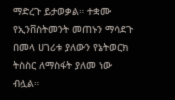ማድረጉ ይታወቃል። ተቋሙ የኢንቨስትመንት መጠኑን ማሳደጉ በመላ ሀገሪቱ ያለውን የኔትወርክ ትስስር ለማስፋት ያለመ ነው ብሏል።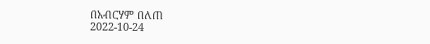በአብርሃም በለጠ
2022-10-24